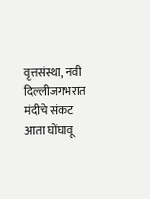वृत्तसंस्था, नवी दिल्लीजगभरात मंदीचे संकट आता घोंघावू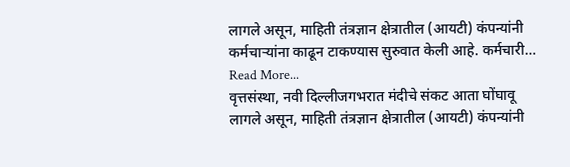लागले असून, माहिती तंत्रज्ञान क्षेत्रातील (आयटी) कंपन्यांनी कर्मचाऱ्यांना काढून टाकण्यास सुरुवात केली आहे. कर्मचारी… Read More...
वृत्तसंस्था, नवी दिल्लीजगभरात मंदीचे संकट आता घोंघावू लागले असून, माहिती तंत्रज्ञान क्षेत्रातील (आयटी) कंपन्यांनी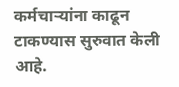कर्मचाऱ्यांना काढून टाकण्यास सुरुवात केली आहे.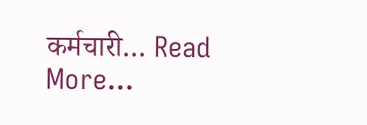कर्मचारी… Read More...